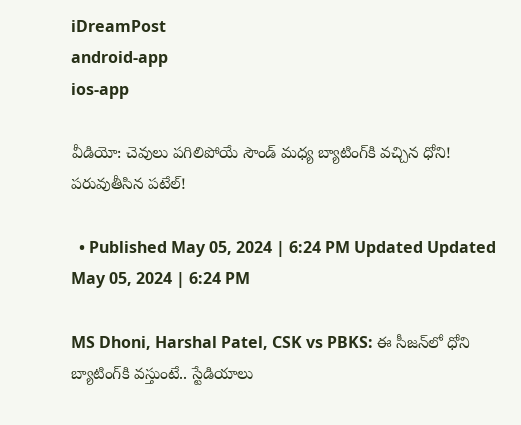iDreamPost
android-app
ios-app

వీడియో: చెవులు పగిలిపోయే సౌండ్‌ మధ్య బ్యాటింగ్‌కి వచ్చిన ధోని! పరువుతీసిన పటేల్‌!

  • Published May 05, 2024 | 6:24 PM Updated Updated May 05, 2024 | 6:24 PM

MS Dhoni, Harshal Patel, CSK vs PBKS: ఈ సీజన్‌లో ధోని బ్యాటింగ్‌కి వస్తుంటే.. స్టేడియాలు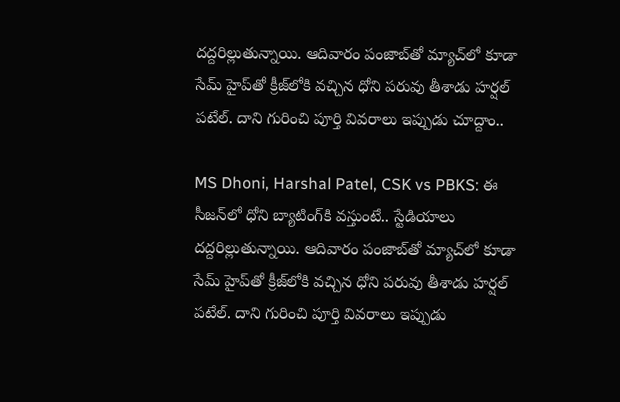దద్దరిల్లుతున్నాయి. ఆదివారం పంజాబ్‌తో మ్యాచ్‌లో కూడా సేమ్‌ హైప్‌తో క్రీజ్‌లోకి వచ్చిన ధోని పరువు తీశాడు హర్షల్‌ పటేల్‌. దాని గురించి పూర్తి వివరాలు ఇప్పుడు చూద్దాం..

MS Dhoni, Harshal Patel, CSK vs PBKS: ఈ సీజన్‌లో ధోని బ్యాటింగ్‌కి వస్తుంటే.. స్టేడియాలు దద్దరిల్లుతున్నాయి. ఆదివారం పంజాబ్‌తో మ్యాచ్‌లో కూడా సేమ్‌ హైప్‌తో క్రీజ్‌లోకి వచ్చిన ధోని పరువు తీశాడు హర్షల్‌ పటేల్‌. దాని గురించి పూర్తి వివరాలు ఇప్పుడు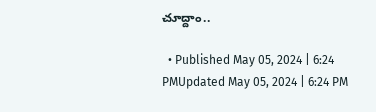చూద్దాం..

  • Published May 05, 2024 | 6:24 PMUpdated May 05, 2024 | 6:24 PM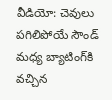వీడియో: చెవులు పగిలిపోయే సౌండ్‌ మధ్య బ్యాటింగ్‌కి వచ్చిన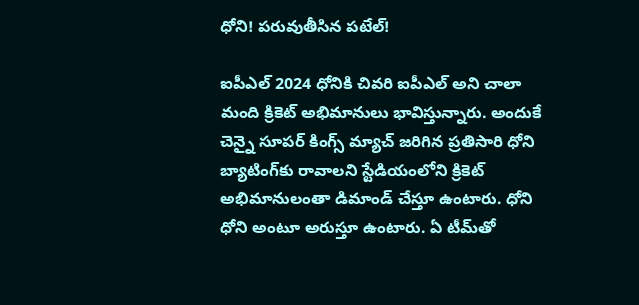ధోని! పరువుతీసిన పటేల్‌!

ఐపీఎల్‌ 2024 ధోనికి చివరి ఐపీఎల్‌ అని చాలా మంది క్రికెట్‌ అభిమానులు భావిస్తున్నారు. అందుకే చెన్నై సూపర్‌ కింగ్స్‌ మ్యాచ్‌ జరిగిన ప్రతిసారి ధోని బ్యాటింగ్‌కు రావాలని స్టేడియంలోని క్రికెట్‌ అభిమానులంతా డిమాండ్‌ చేస్తూ ఉంటారు. ధోని ధోని అంటూ అరుస్తూ ఉంటారు. ఏ టీమ్‌తో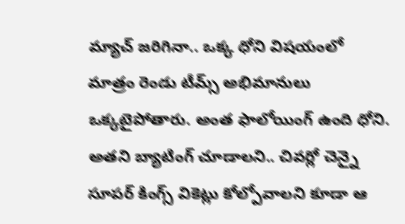మ్యాచ్‌ జరిగినా.. ఒక్క ధోని విషయంలో మాత్రం రెండు టీమ్స్‌ అభిమానులు ఒక్కటైపోతారు. అంత ఫాలోయింగ్ ఉంది ధోని. అతని బ్యాటింగ్‌ చూడాలని.. చివర్లో చెన్నై సూపర్‌ కింగ్స్‌ వికెట్లు కోల్పోవాలని కూడా ఆ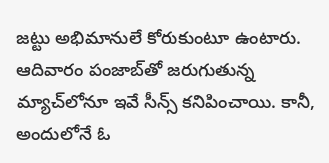జట్టు అభిమానులే కోరుకుంటూ ఉంటారు. ఆదివారం పంజాబ్‌తో జరుగుతున్న మ్యాచ్‌లోనూ ఇవే సీన్స్‌ కనిపించాయి. కానీ, అందులోనే ఓ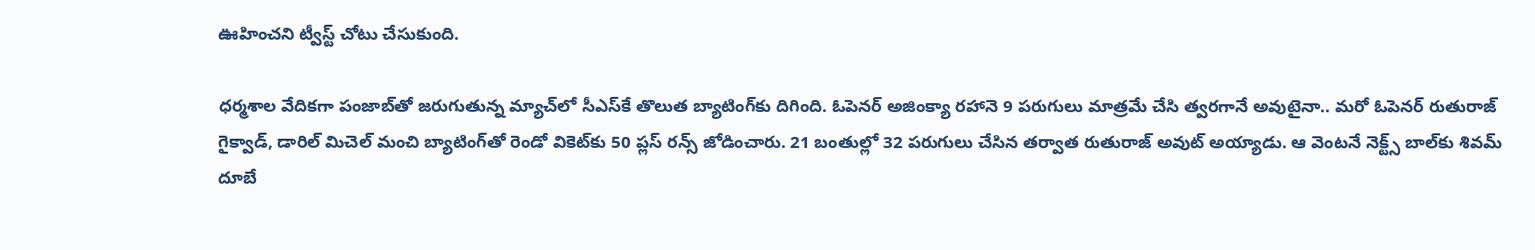ఊహించని ట్వీస్ట్‌ చోటు చేసుకుంది.

ధర్మశాల వేదికగా పంజాబ్‌తో జరుగుతున్న మ్యాచ్‌లో సీఎస్‌కే తొలుత బ్యాటింగ్‌కు దిగింది. ఓపెనర్‌ అజింక్యా రహానె 9 పరుగులు మాత్రమే చేసి త్వరగానే అవుటైనా.. మరో ఓపెనర్‌ రుతురాజ్‌ గైక్వాడ్‌, డారిల్‌ మిచెల్‌ మంచి బ్యాటింగ్‌తో రెండో వికెట్‌కు 50 ప్లస్‌ రన్స్‌ జోడించారు. 21 బంతుల్లో 32 పరుగులు చేసిన తర్వాత రుతురాజ్‌ అవుట్‌ అయ్యాడు. ఆ వెంటనే నెక్ట్స్‌ బాల్‌కు శివమ్‌ దూబే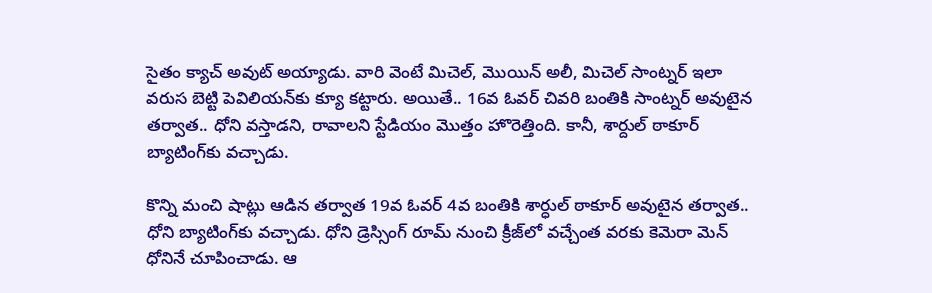సైతం క్యాచ్‌ అవుట్‌ అయ్యాడు. వారి వెంటే మిచెల్‌, మొయిన్‌ అలీ, మిచెల్‌ సాంట్నర్‌ ఇలా వరుస బెట్టి పెవిలియన్‌కు క్యూ కట్టారు. అయితే.. 16వ ఓవర్‌ చివరి బంతికి సాంట్నర్‌ అవుటైన తర్వాత.. ధోని వస్తాడని, రావాలని స్టేడియం మొత్తం హొరెత్తింది. కానీ, శార్దుల్‌ ఠాకూర్‌ బ్యాటింగ్‌కు వచ్చాడు.

కొన్ని మంచి షాట్లు ఆడిన తర్వాత 19వ ఓవర్‌ 4వ బంతికి శార్ధుల్‌ ఠాకూర్‌ అవుటైన తర్వాత.. ధోని బ్యాటింగ్‌కు వచ్చాడు. ధోని డ్రెస్సింగ్‌ రూమ్‌ నుంచి క్రీజ్‌లో వచ్చేంత వరకు కెమెరా మెన్‌ ధోనినే చూపించాడు. ఆ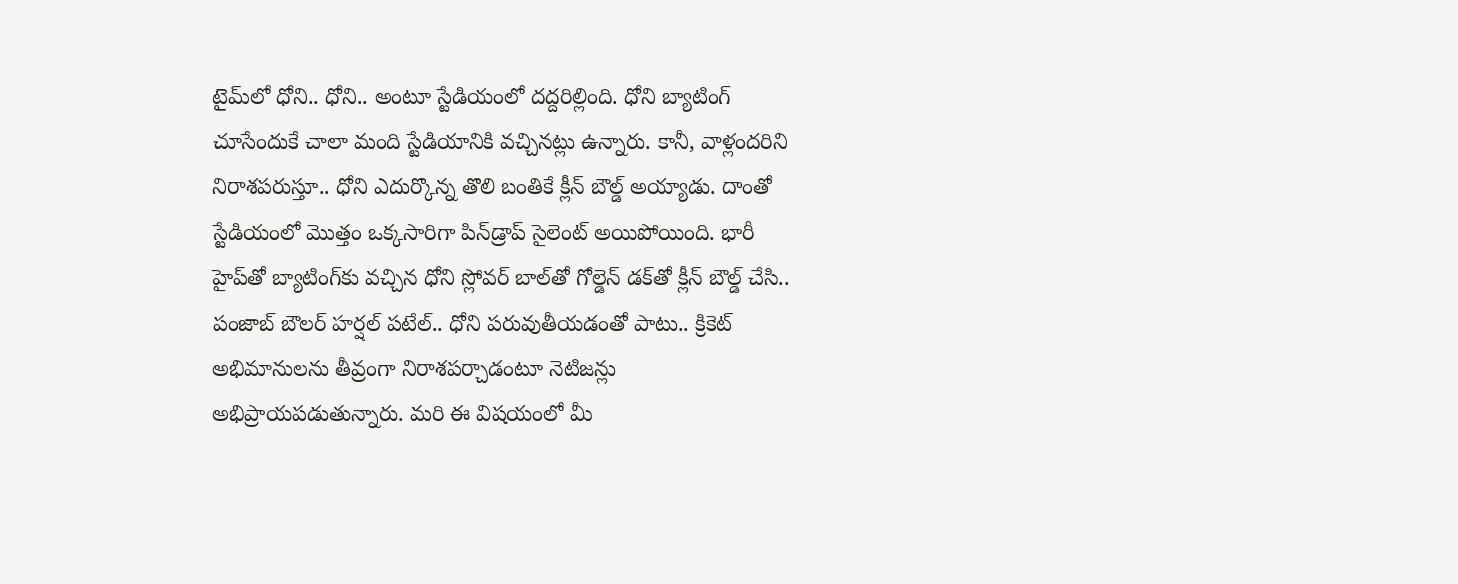టైమ్‌లో ధోని.. ధోని.. అంటూ స్టేడియంలో దద్దరిల్లింది. ధోని బ్యాటింగ్‌ చూసేందుకే చాలా మంది స్టేడియానికి వచ్చినట్లు ఉన్నారు. కానీ, వాళ్లందరిని నిరాశపరుస్తూ.. ధోని ఎదుర్కొన్న తొలి బంతికే క్లీన్‌ బౌల్డ్‌ అయ్యాడు. దాంతో స్టేడియంలో మొత్తం ఒక్కసారిగా పిన్‌డ్రాప్‌ సైలెంట్‌ అయిపోయింది. భారీ హైప్‌తో బ్యాటింగ్‌కు వచ్చిన ధోని స్లోవర్‌ బాల్‌తో గోల్డెన్‌ డక్‌తో క్లీన్‌ బౌల్డ్‌ చేసి.. పంజాబ్‌ బౌలర్‌ హర్షల్‌ పటేల్‌.. ధోని పరువుతీయడంతో పాటు.. క్రికెట్‌ అభిమానులను తీవ్రంగా నిరాశపర్చాడంటూ నెటిజన్లు అభిప్రాయపడుతున్నారు. మరి ఈ విషయంలో మీ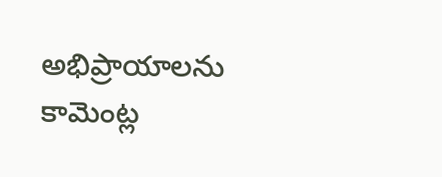అభిప్రాయాలను కామెంట్ల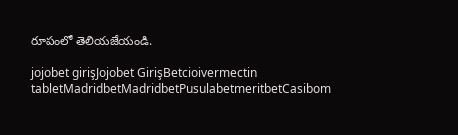రూపంలో తెలియజేయండి.

jojobet girişJojobet GirişBetcioivermectin tabletMadridbetMadridbetPusulabetmeritbetCasibom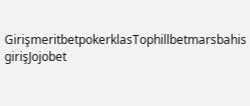GirişmeritbetpokerklasTophillbetmarsbahis girişJojobet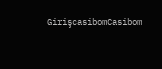GirişcasibomCasibom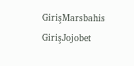GirişMarsbahis GirişJojobet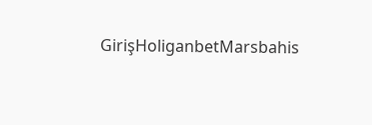GirişHoliganbetMarsbahis